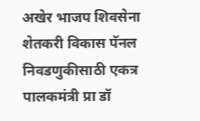अखेर भाजप शिवसेना शेतकरी विकास पॅनल निवडणुकीसाठी एकत्र पालकमंत्री प्रा डॉ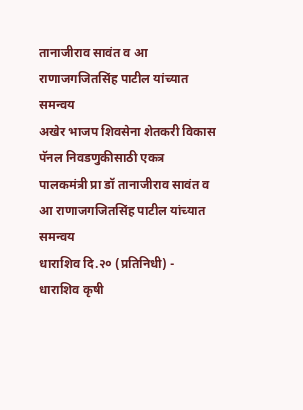तानाजीराव सावंत व आ राणाजगजितसिंह पाटील यांच्यात समन्वय
अखेर भाजप शिवसेना शेतकरी विकास पॅनल निवडणुकीसाठी एकत्र
पालकमंत्री प्रा डॉ तानाजीराव सावंत व आ राणाजगजितसिंह पाटील यांच्यात समन्वय
धाराशिव दि.२० (प्रतिनिधी) - धाराशिव कृषी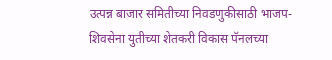उत्पन्न बाजार समितीच्या निवडणुकीसाठी भाजप-शिवसेना युतीच्या शेतकरी विकास पॅनलच्या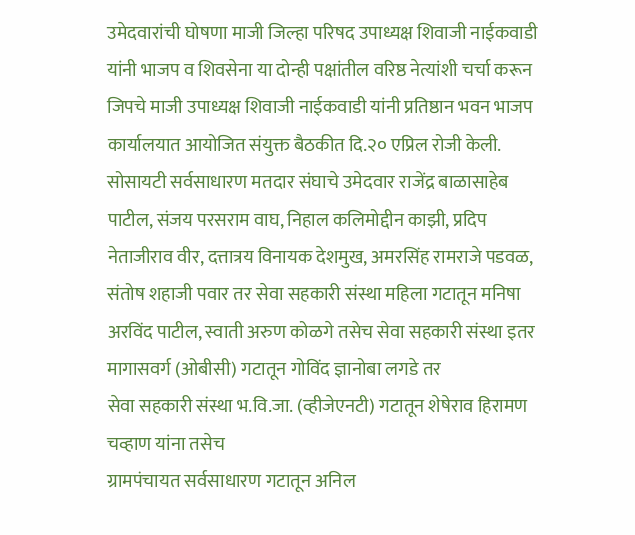उमेदवारांची घोषणा माजी जिल्हा परिषद उपाध्यक्ष शिवाजी नाईकवाडी यांनी भाजप व शिवसेना या दोन्ही पक्षांतील वरिष्ठ नेत्यांशी चर्चा करून जिपचे माजी उपाध्यक्ष शिवाजी नाईकवाडी यांनी प्रतिष्ठान भवन भाजप कार्यालयात आयोजित संयुक्त बैठकीत दि.२० एप्रिल रोजी केली.
सोसायटी सर्वसाधारण मतदार संघाचे उमेदवार राजेंद्र बाळासाहेब पाटील, संजय परसराम वाघ, निहाल कलिमोद्दीन काझी, प्रदिप नेताजीराव वीर, दत्तात्रय विनायक देशमुख, अमरसिंह रामराजे पडवळ, संतोष शहाजी पवार तर सेवा सहकारी संस्था महिला गटातून मनिषा अरविंद पाटील, स्वाती अरुण कोळगे तसेच सेवा सहकारी संस्था इतर मागासवर्ग (ओबीसी) गटातून गोविंद ज्ञानोबा लगडे तर
सेवा सहकारी संस्था भ.वि.जा. (व्हीजेएनटी) गटातून शेषेराव हिरामण चव्हाण यांना तसेच
ग्रामपंचायत सर्वसाधारण गटातून अनिल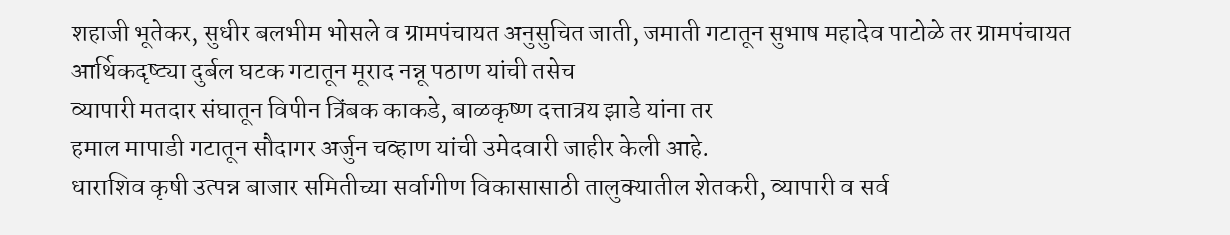शहाजी भूतेकर, सुधीर बलभीम भोसले व ग्रामपंचायत अनुसुचित जाती, जमाती गटातून सुभाष महादेव पाटोळे तर ग्रामपंचायत आर्थिकदृष्ट्या दुर्बल घटक गटातून मूराद नन्नू पठाण यांची तसेच
व्यापारी मतदार संघातून विपीन त्रिंबक काकडे, बाळकृष्ण दत्तात्रय झाडे यांना तर
हमाल मापाडी गटातून सौदागर अर्जुन चव्हाण यांची उमेदवारी जाहीर केली आहे.
धाराशिव कृषी उत्पन्न बाजार समितीच्या सर्वागीण विकासासाठी तालुक्यातील शेतकरी, व्यापारी व सर्व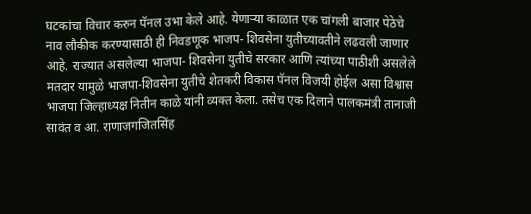घटकांचा विचार करुन पॅनल उभा केले आहे. येणाऱ्या काळात एक चांगली बाजार पेठेचे नाव लौकीक करण्यासाठी ही निवडणूक भाजप- शिवसेना युतीच्यावतीने लढवली जाणार आहे. राज्यात असलेल्या भाजपा- शिवसेना युतीचे सरकार आणि त्यांच्या पाठीशी असलेले मतदार यामुळे भाजपा-शिवसेना युतीचे शेतकरी विकास पॅनल विजयी होईल असा विश्वास भाजपा जिल्हाध्यक्ष नितीन काळे यांनी व्यक्त केला. तसेच एक दिलाने पालकमंत्री तानाजी सावंत व आ. राणाजगजितसिंह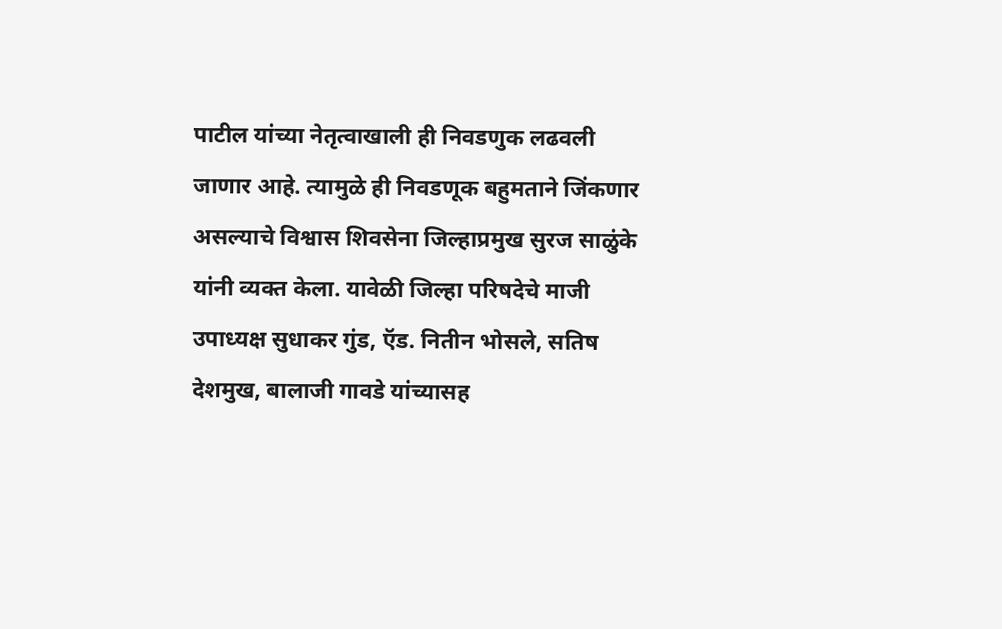पाटील यांच्या नेतृत्वाखाली ही निवडणुक लढवली जाणार आहे. त्यामुळे ही निवडणूक बहुमताने जिंकणार असल्याचे विश्वास शिवसेना जिल्हाप्रमुख सुरज साळुंके यांनी व्यक्त केला. यावेळी जिल्हा परिषदेचे माजी उपाध्यक्ष सुधाकर गुंड, ऍड. नितीन भोसले, सतिष देशमुख, बालाजी गावडे यांच्यासह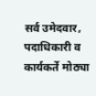सर्व उमेदवार, पदाधिकारी व कार्यकर्ते मोठ्या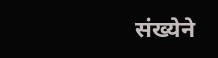संख्येने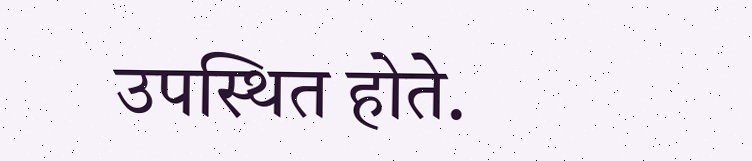उपस्थित होते.